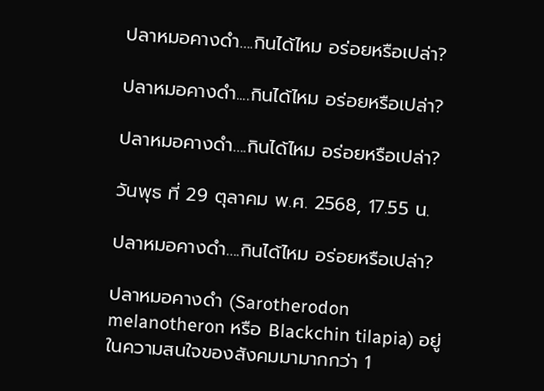ปลาหมอคางดำ….กินได้ไหม อร่อยหรือเปล่า?

ปลาหมอคางดำ....กินได้ไหม อร่อยหรือเปล่า?

ปลาหมอคางดำ….กินได้ไหม อร่อยหรือเปล่า?

วันพุธ ที่ 29 ตุลาคม พ.ศ. 2568, 17.55 น.

ปลาหมอคางดำ….กินได้ไหม อร่อยหรือเปล่า?

ปลาหมอคางดำ (Sarotherodon melanotheron หรือ Blackchin tilapia) อยู่ในความสนใจของสังคมมามากกว่า 1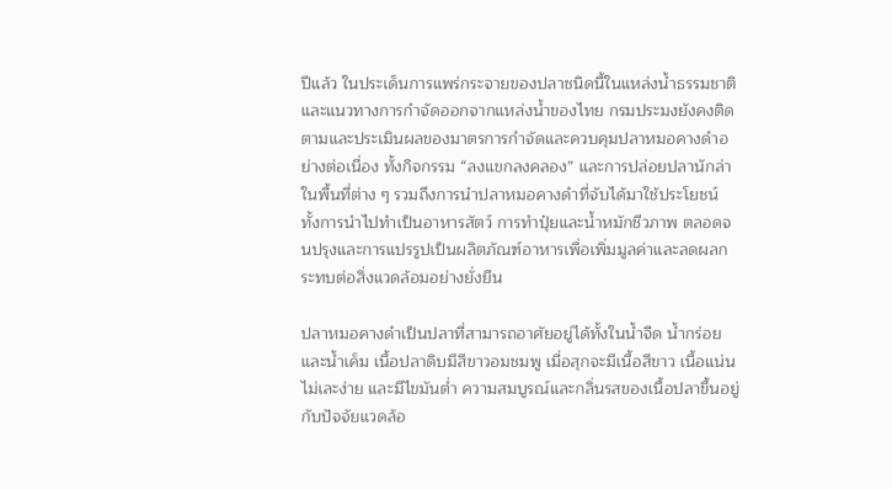ปีแล้ว ในประเด็นการแพร่กระจายของปลาชนิดนี้ในแหล่งน้ำธรรมชาติและแนวทางการกำจัดออกจากแหล่งน้ำของไทย กรมประมงยังคงติดตามและประเมินผลของมาตรการกำจัดและควบคุมปลาหมอคางดำอย่างต่อเนื่อง ทั้งกิจกรรม “ลงแขกลงคลอง” และการปล่อยปลานักล่าในพื้นที่ต่าง ๆ รวมถึงการนำปลาหมอคางดำที่จับได้มาใช้ประโยชน์ ทั้งการนำไปทำเป็นอาหารสัตว์ การทำปุ๋ยและน้ำหมักชีวภาพ ตลอดจนปรุงและการแปรรูปเป็นผลิตภัณฑ์อาหารเพื่อเพิ่มมูลค่าและลดผลกระทบต่อสิ่งแวดล้อมอย่างยั่งยืน

ปลาหมอคางดำเป็นปลาที่สามารถอาศัยอยู่ได้ทั้งในน้ำจืด น้ำกร่อย และน้ำเค็ม เนื้อปลาดิบมีสีขาวอมชมพู เมื่อสุกจะมีเนื้อสีขาว เนื้อแน่น ไม่เละง่าย และมีไขมันต่ำ ความสมบูรณ์และกลิ่นรสของเนื้อปลาขึ้นอยู่กับปัจจัยแวดล้อ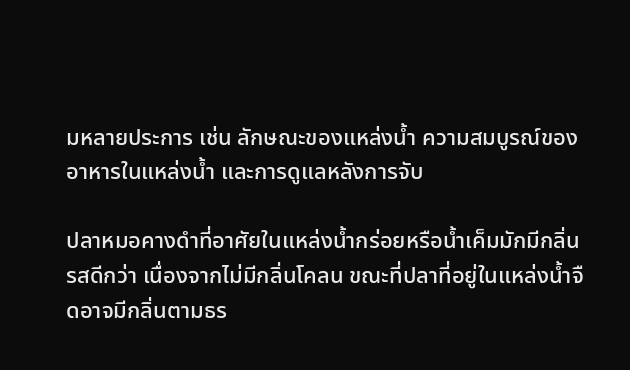มหลายประการ เช่น ลักษณะของแหล่งน้ำ ความสมบูรณ์ของอาหารในแหล่งน้ำ และการดูแลหลังการจับ

ปลาหมอคางดำที่อาศัยในแหล่งน้ำกร่อยหรือน้ำเค็มมักมีกลิ่นรสดีกว่า เนื่องจากไม่มีกลิ่นโคลน ขณะที่ปลาที่อยู่ในแหล่งน้ำจืดอาจมีกลิ่นตามธร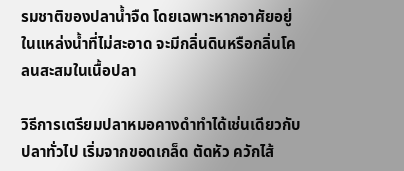รมชาติของปลาน้ำจืด โดยเฉพาะหากอาศัยอยู่ในแหล่งน้ำที่ไม่สะอาด จะมีกลิ่นดินหรือกลิ่นโคลนสะสมในเนื้อปลา

วิธีการเตรียมปลาหมอคางดำทำได้เช่นเดียวกับปลาทั่วไป เริ่มจากขอดเกล็ด ตัดหัว ควักไส้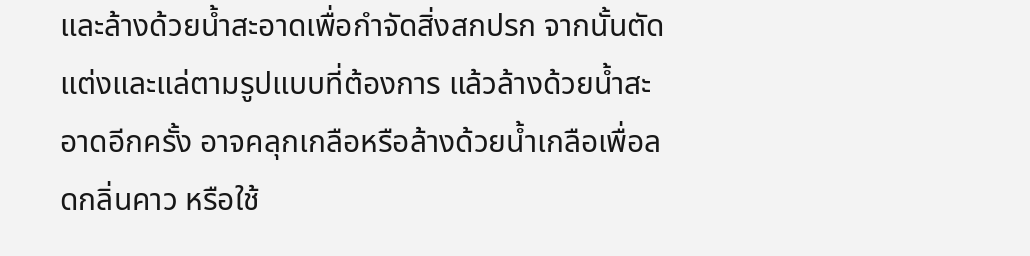และล้างด้วยน้ำสะอาดเพื่อกำจัดสิ่งสกปรก จากนั้นตัดแต่งและแล่ตามรูปแบบที่ต้องการ แล้วล้างด้วยน้ำสะอาดอีกครั้ง อาจคลุกเกลือหรือล้างด้วยน้ำเกลือเพื่อลดกลิ่นคาว หรือใช้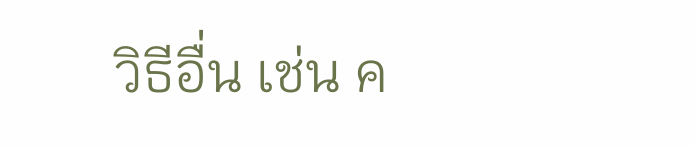วิธีอื่น เช่น ค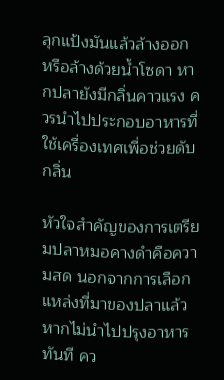ลุกแป้งมันแล้วล้างออก หรือล้างด้วยน้ำโซดา หากปลายังมีกลิ่นคาวแรง ควรนำไปประกอบอาหารที่ใช้เครื่องเทศเพื่อช่วยดับกลิ่น

หัวใจสำคัญของการเตรียมปลาหมอคางดำคือความสด นอกจากการเลือกแหล่งที่มาของปลาแล้ว หากไม่นำไปปรุงอาหารทันที คว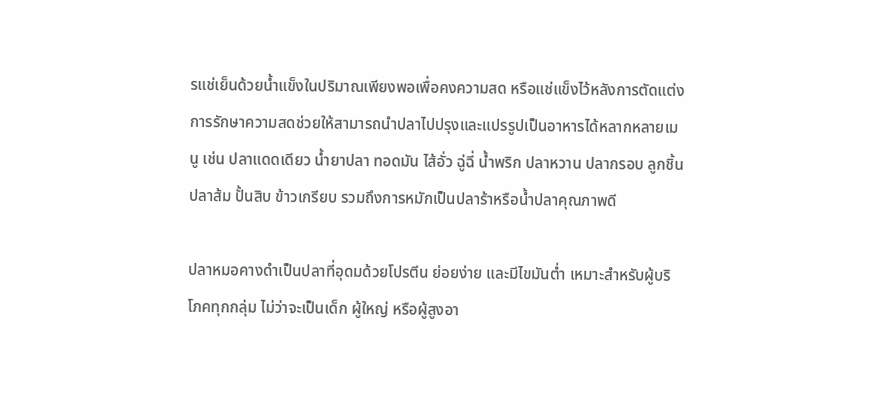รแช่เย็นด้วยน้ำแข็งในปริมาณเพียงพอเพื่อคงความสด หรือแช่แข็งไว้หลังการตัดแต่ง การรักษาความสดช่วยให้สามารถนำปลาไปปรุงและแปรรูปเป็นอาหารได้หลากหลายเมนู เช่น ปลาแดดเดียว น้ำยาปลา ทอดมัน ไส้อั่ว ฉู่ฉี่ น้ำพริก ปลาหวาน ปลากรอบ ลูกชิ้น ปลาส้ม ปั้นสิบ ข้าวเกรียบ รวมถึงการหมักเป็นปลาร้าหรือน้ำปลาคุณภาพดี

ปลาหมอคางดำเป็นปลาที่อุดมด้วยโปรตีน ย่อยง่าย และมีไขมันต่ำ เหมาะสำหรับผู้บริโภคทุกกลุ่ม ไม่ว่าจะเป็นเด็ก ผู้ใหญ่ หรือผู้สูงอา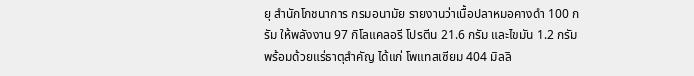ยุ สำนักโภชนาการ กรมอนามัย รายงานว่าเนื้อปลาหมอคางดำ 100 กรัม ให้พลังงาน 97 กิโลแคลอรี โปรตีน 21.6 กรัม และไขมัน 1.2 กรัม พร้อมด้วยแร่ธาตุสำคัญ ได้แก่ โพแทสเซียม 404 มิลลิ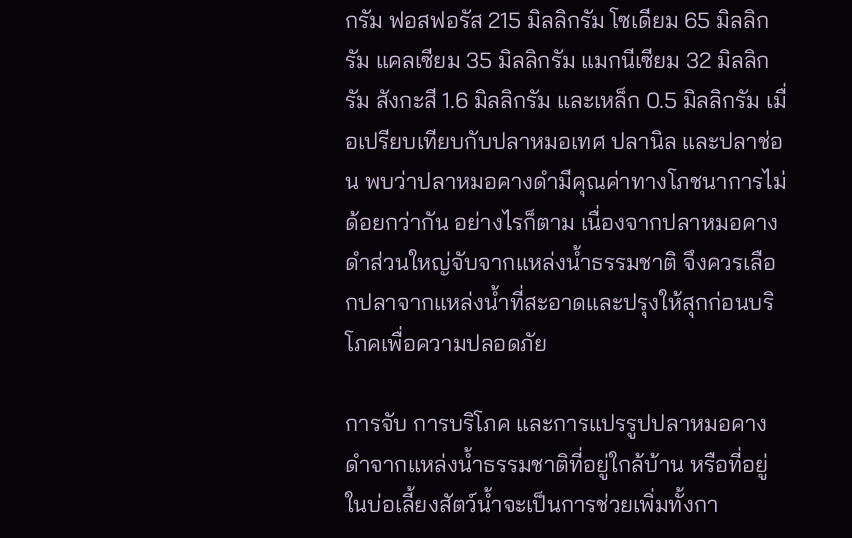กรัม ฟอสฟอรัส 215 มิลลิกรัม โซเดียม 65 มิลลิกรัม แคลเซียม 35 มิลลิกรัม แมกนีเซียม 32 มิลลิกรัม สังกะสี 1.6 มิลลิกรัม และเหล็ก 0.5 มิลลิกรัม เมื่อเปรียบเทียบกับปลาหมอเทศ ปลานิล และปลาช่อน พบว่าปลาหมอคางดำมีคุณค่าทางโภชนาการไม่ด้อยกว่ากัน อย่างไรก็ตาม เนื่องจากปลาหมอคางดำส่วนใหญ่จับจากแหล่งน้ำธรรมชาติ จึงควรเลือกปลาจากแหล่งน้ำที่สะอาดและปรุงให้สุกก่อนบริโภคเพื่อความปลอดภัย

การจับ การบริโภค และการแปรรูปปลาหมอคางดำจากแหล่งน้ำธรรมชาติที่อยู่ใกล้บ้าน หรือที่อยู่ในบ่อเลี้ยงสัตว์น้ำจะเป็นการช่วยเพิ่มทั้งกา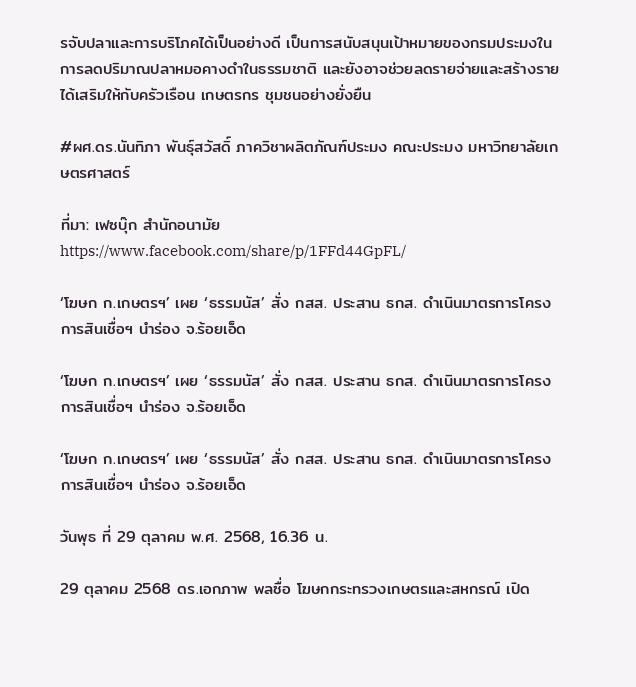รจับปลาและการบริโภคได้เป็นอย่างดี เป็นการสนับสนุนเป้าหมายของกรมประมงในการลดปริมาณปลาหมอคางดำในธรรมชาติ และยังอาจช่วยลดรายจ่ายและสร้างรายได้เสริมให้กับครัวเรือน เกษตรกร ชุมชนอย่างยั่งยืน

#ผศ.ดร.นันทิภา พันธุ์สวัสดิ์ ภาควิชาผลิตภัณฑ์ประมง คณะประมง มหาวิทยาลัยเกษตรศาสตร์

ที่มา: เฟซบุ๊ก สำนักอนามัย https://www.facebook.com/share/p/1FFd44GpFL/

‘โฆษก ก.เกษตรฯ’ เผย ‘ธรรมนัส’ สั่ง กสส. ประสาน ธกส. ดำเนินมาตรการโครงการสินเชื่อฯ นำร่อง จ.ร้อยเอ็ด

‘โฆษก ก.เกษตรฯ’ เผย ‘ธรรมนัส’ สั่ง กสส. ประสาน ธกส. ดำเนินมาตรการโครงการสินเชื่อฯ นำร่อง จ.ร้อยเอ็ด

‘โฆษก ก.เกษตรฯ’ เผย ‘ธรรมนัส’ สั่ง กสส. ประสาน ธกส. ดำเนินมาตรการโครงการสินเชื่อฯ นำร่อง จ.ร้อยเอ็ด

วันพุธ ที่ 29 ตุลาคม พ.ศ. 2568, 16.36 น.

29 ตุลาคม 2568 ดร.เอกภาพ พลซื่อ โฆษกกระทรวงเกษตรและสหกรณ์ เปิด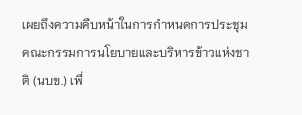เผยถึงความคืบหน้าในการกำหนดการประชุมคณะกรรมการนโยบายและบริหารข้าวแห่งชาติ (นบข.) เพื่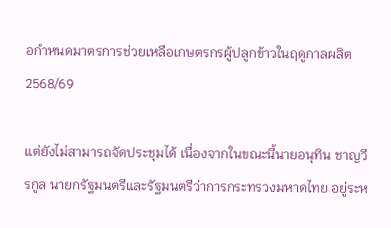อกำหนดมาตรการช่วยเหลือเกษตรกรผู้ปลูกข้าวในฤดูกาลผลิต 2568/69

แต่ยังไม่สามารถจัดประชุมได้ เนื่องจากในขณะนี้นายอนุทิน ชาญวีรกูล นายกรัฐมนตรีและรัฐมนตรีว่าการกระทรวงมหาดไทย อยู่ระห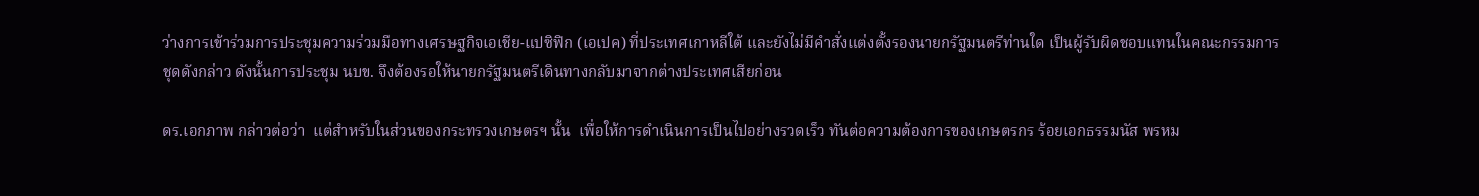ว่างการเข้าร่วมการประชุมความร่วมมือทางเศรษฐกิจเอเชีย-แปซิฟิก (เอเปค) ที่ประเทศเกาหลีใต้ และยังไม่มีคำสั่งแต่งตั้งรองนายกรัฐมนตรีท่านใด เป็นผู้รับผิดชอบแทนในคณะกรรมการชุดดังกล่าว ดังนั้นการประชุม นบข. จึงต้องรอให้นายกรัฐมนตรีเดินทางกลับมาจากต่างประเทศเสียก่อน

ดร.เอกภาพ กล่าวต่อว่า  แต่สำหรับในส่วนของกระทรวงเกษตรฯ นั้น  เพื่อให้การดำเนินการเป็นไปอย่างรวดเร็ว ทันต่อความต้องการของเกษตรกร ร้อยเอกธรรมนัส พรหม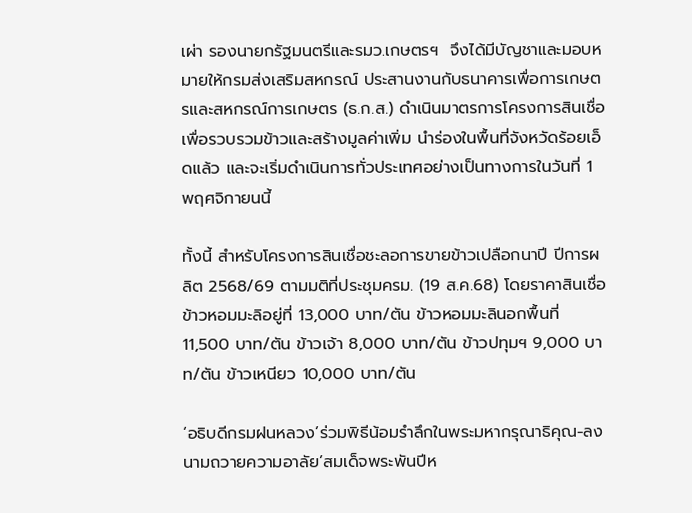เผ่า รองนายกรัฐมนตรีและรมว.เกษตรฯ  จึงได้มีบัญชาและมอบหมายให้กรมส่งเสริมสหกรณ์ ประสานงานกับธนาคารเพื่อการเกษตรและสหกรณ์การเกษตร (ธ.ก.ส.) ดำเนินมาตรการโครงการสินเชื่อเพื่อรวบรวมข้าวและสร้างมูลค่าเพิ่ม นำร่องในพื้นที่จังหวัดร้อยเอ็ดแล้ว และจะเริ่มดำเนินการทั่วประเทศอย่างเป็นทางการในวันที่ 1 พฤศจิกายนนี้

ทั้งนี้ สำหรับโครงการสินเชื่อชะลอการขายข้าวเปลือกนาปี ปีการผลิต 2568/69 ตามมติที่ประชุมครม. (19 ส.ค.68) โดยราคาสินเชื่อข้าวหอมมะลิอยู่ที่ 13,000 บาท/ตัน ข้าวหอมมะลินอกพื้นที่ 11,500 บาท/ตัน ข้าวเจ้า 8,000 บาท/ตัน ข้าวปทุมฯ 9,000 บาท/ตัน ข้าวเหนียว 10,000 บาท/ตัน

‘อธิบดีกรมฝนหลวง’ร่วมพิธีน้อมรำลึกในพระมหากรุณาธิคุณ-ลงนามถวายความอาลัย’สมเด็จพระพันปีห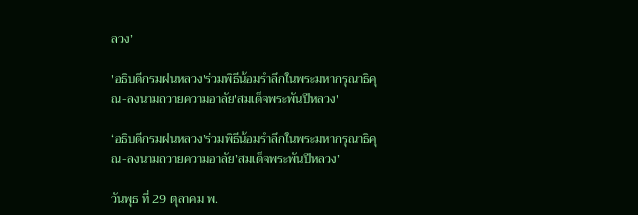ลวง’

'อธิบดีกรมฝนหลวง'ร่วมพิธีน้อมรำลึกในพระมหากรุณาธิคุณ-ลงนามถวายความอาลัย'สมเด็จพระพันปีหลวง'

‘อธิบดีกรมฝนหลวง’ร่วมพิธีน้อมรำลึกในพระมหากรุณาธิคุณ-ลงนามถวายความอาลัย’สมเด็จพระพันปีหลวง’

วันพุธ ที่ 29 ตุลาคม พ.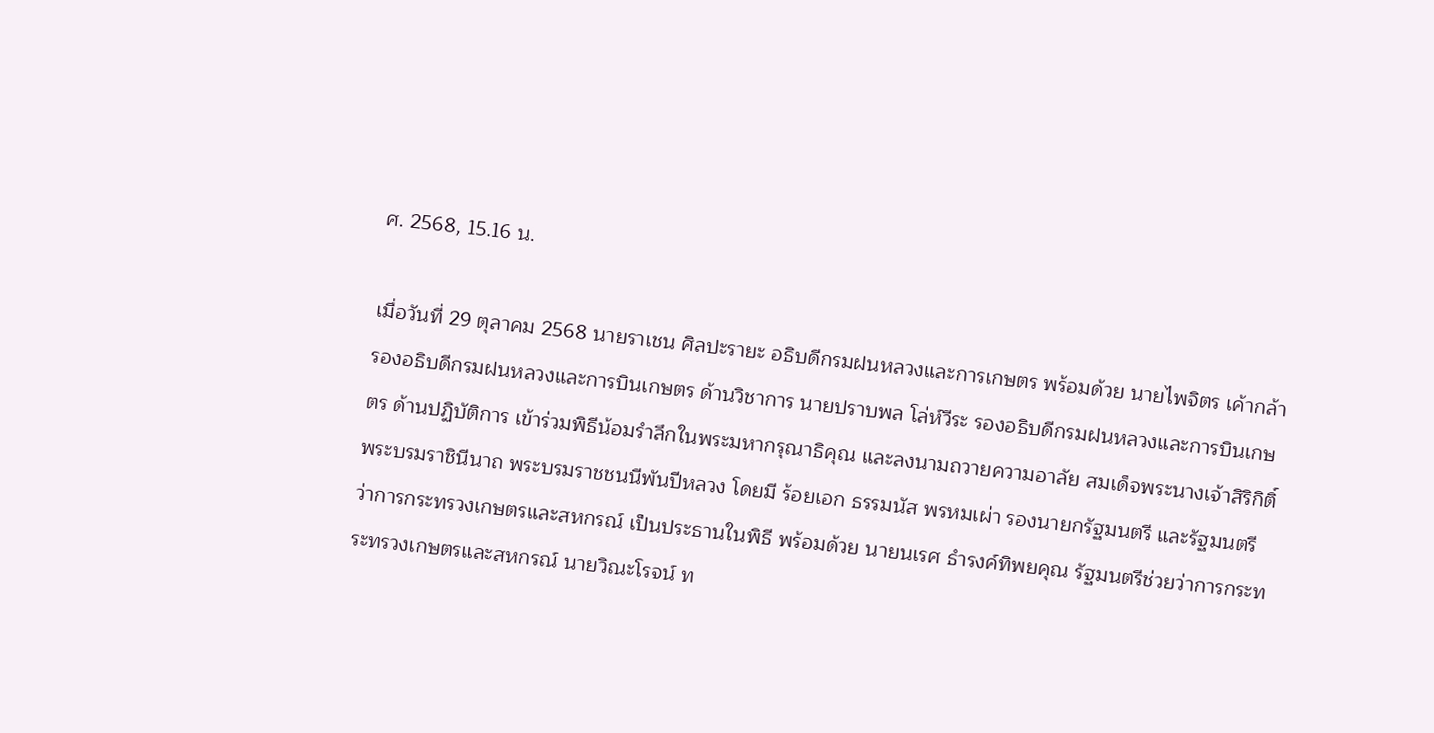ศ. 2568, 15.16 น.

เมื่อวันที่ 29 ตุลาคม 2568 นายราเชน ศิลปะรายะ อธิบดีกรมฝนหลวงและการเกษตร พร้อมด้วย นายไพจิตร เค้ากล้า รองอธิบดีกรมฝนหลวงและการบินเกษตร ด้านวิชาการ นายปราบพล โล่ห์วีระ รองอธิบดีกรมฝนหลวงและการบินเกษตร ด้านปฏิบัติการ เข้าร่วมพิธีน้อมรำลึกในพระมหากรุณาธิคุณ และลงนามถวายความอาลัย สมเด็จพระนางเจ้าสิริกิติ์ พระบรมราชินีนาถ พระบรมราชชนนีพันปีหลวง โดยมี ร้อยเอก ธรรมนัส พรหมเผ่า รองนายกรัฐมนตรี และรัฐมนตรีว่าการกระทรวงเกษตรและสหกรณ์ เป็นประธานในพิธี พร้อมด้วย นายนเรศ ธำรงค์ทิพยคุณ รัฐมนตรีช่วยว่าการกระทระทรวงเกษตรและสหกรณ์ นายวิณะโรจน์ ท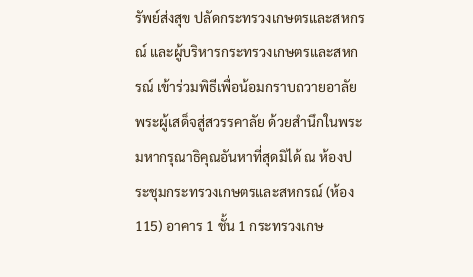รัพย์ส่งสุข ปลัดกระทรวงเกษตรและสหกรณ์ และผู้บริหารกระทรวงเกษตรและสหกรณ์ เข้าร่วมพิธีเพื่อน้อมกราบถวายอาลัย พระผู้เสด็จสู่สวรรคาลัย ด้วยสำนึกในพระมหากรุณาธิคุณอันหาที่สุดมิได้ ณ ห้องประชุมกระทรวงเกษตรและสหกรณ์ (ห้อง 115) อาคาร 1 ชั้น 1 กระทรวงเกษ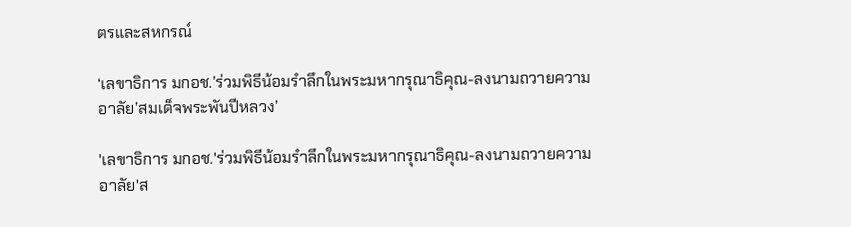ตรและสหกรณ์

‘เลขาธิการ มกอช.’ร่วมพิธีน้อมรำลึกในพระมหากรุณาธิคุณ-ลงนามถวายความอาลัย’สมเด็จพระพันปีหลวง’

'เลขาธิการ มกอช.'ร่วมพิธีน้อมรำลึกในพระมหากรุณาธิคุณ-ลงนามถวายความอาลัย'ส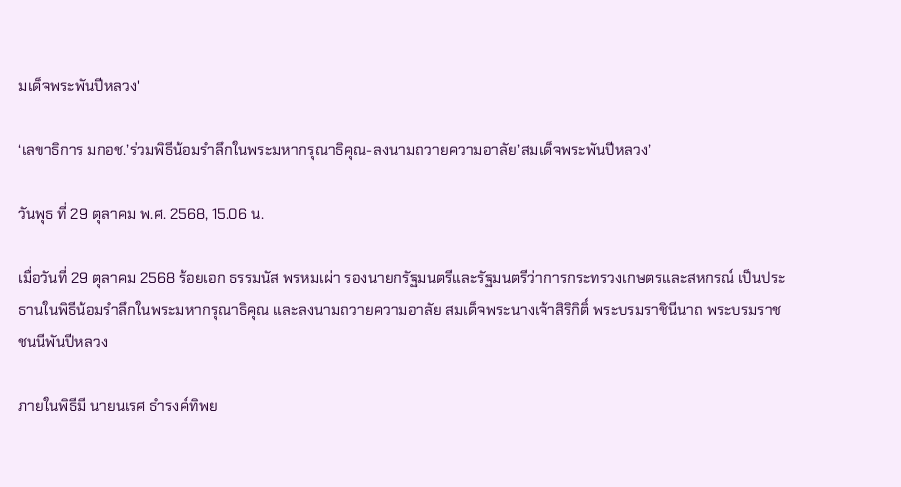มเด็จพระพันปีหลวง'

‘เลขาธิการ มกอช.’ร่วมพิธีน้อมรำลึกในพระมหากรุณาธิคุณ-ลงนามถวายความอาลัย’สมเด็จพระพันปีหลวง’

วันพุธ ที่ 29 ตุลาคม พ.ศ. 2568, 15.06 น.

เมื่อวันที่ 29 ตุลาคม 2568 ร้อยเอก ธรรมนัส พรหมเผ่า รองนายกรัฐมนตรีและรัฐมนตรีว่าการกระทรวงเกษตรและสหกรณ์ เป็นประธานในพิธีน้อมรำลึกในพระมหากรุณาธิคุณ และลงนามถวายความอาลัย สมเด็จพระนางเจ้าสิริกิติ์ พระบรมราชินีนาถ พระบรมราชชนนีพันปีหลวง

ภายในพิธีมี นายนเรศ ธำรงค์ทิพย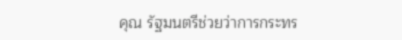คุณ รัฐมนตรีช่วยว่าการกระทร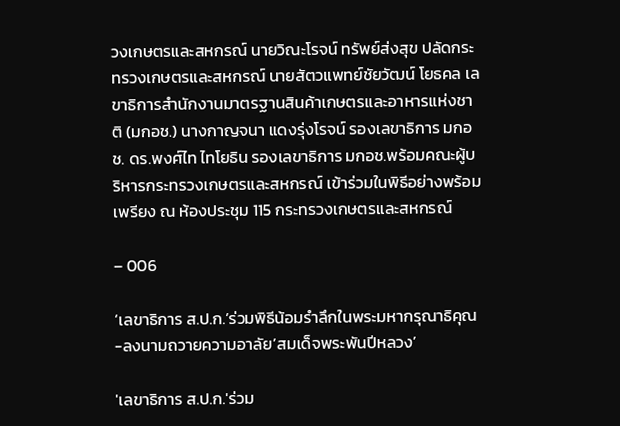วงเกษตรและสหกรณ์ นายวิณะโรจน์ ทรัพย์ส่งสุข ปลัดกระทรวงเกษตรและสหกรณ์ นายสัตวแพทย์ชัยวัฒน์ โยธคล เลขาธิการสำนักงานมาตรฐานสินค้าเกษตรและอาหารแห่งชาติ (มกอช.) นางกาญจนา แดงรุ่งโรจน์ รองเลขาธิการ มกอช. ดร.พงศ์ไท ไทโยธิน รองเลขาธิการ มกอช.พร้อมคณะผู้บริหารกระทรวงเกษตรและสหกรณ์ เข้าร่วมในพิธีอย่างพร้อมเพรียง ณ ห้องประชุม 115 กระทรวงเกษตรและสหกรณ์

– 006

‘เลขาธิการ ส.ป.ก.’ร่วมพิธีน้อมรำลึกในพระมหากรุณาธิคุณ-ลงนามถวายความอาลัย’สมเด็จพระพันปีหลวง’

'เลขาธิการ ส.ป.ก.'ร่วม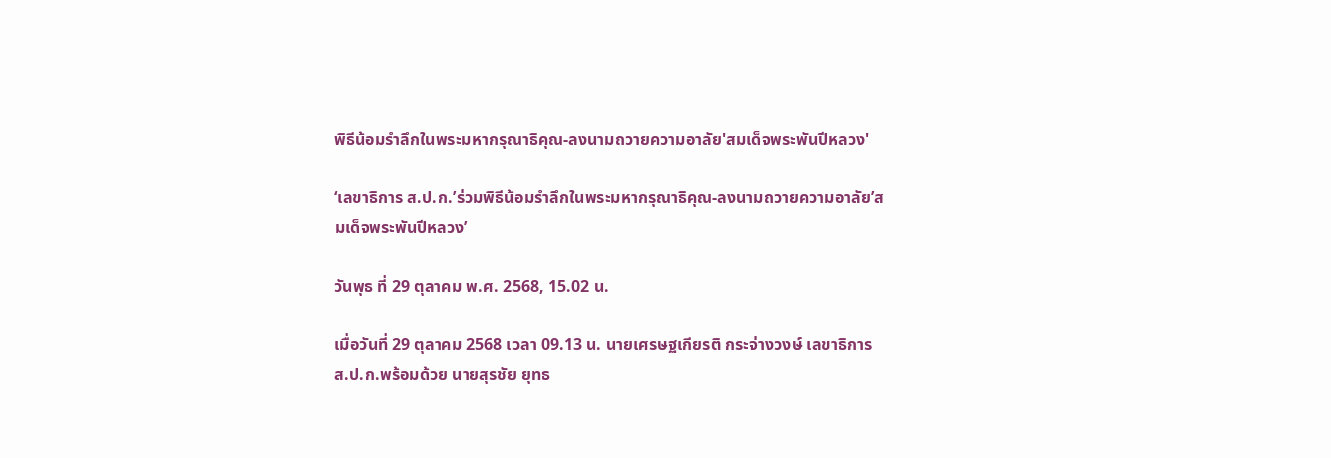พิธีน้อมรำลึกในพระมหากรุณาธิคุณ-ลงนามถวายความอาลัย'สมเด็จพระพันปีหลวง'

‘เลขาธิการ ส.ป.ก.’ร่วมพิธีน้อมรำลึกในพระมหากรุณาธิคุณ-ลงนามถวายความอาลัย’สมเด็จพระพันปีหลวง’

วันพุธ ที่ 29 ตุลาคม พ.ศ. 2568, 15.02 น.

เมื่อวันที่ 29 ตุลาคม 2568 เวลา 09.13 น. นายเศรษฐเกียรติ กระจ่างวงษ์ เลขาธิการ ส.ป.ก.พร้อมด้วย นายสุรชัย ยุทธ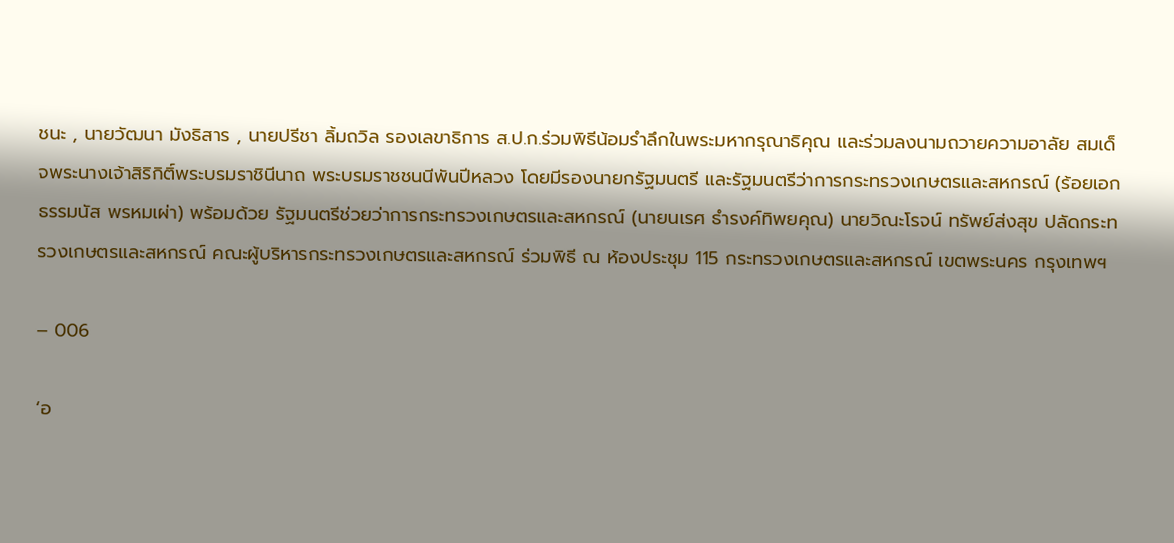ชนะ , นายวัฒนา มังธิสาร , นายปรีชา ลิ้มถวิล รองเลขาธิการ ส.ป.ก.ร่วมพิธีน้อมรำลึกในพระมหากรุณาธิคุณ และร่วมลงนามถวายความอาลัย สมเด็จพระนางเจ้าสิริกิติ์พระบรมราชินีนาถ พระบรมราชชนนีพันปีหลวง โดยมีรองนายกรัฐมนตรี และรัฐมนตรีว่าการกระทรวงเกษตรและสหกรณ์ (ร้อยเอก ธรรมนัส พรหมเผ่า) พร้อมด้วย รัฐมนตรีช่วยว่าการกระทรวงเกษตรและสหกรณ์ (นายนเรศ ธำรงค์ทิพยคุณ) นายวิณะโรจน์ ทรัพย์ส่งสุข ปลัดกระทรวงเกษตรและสหกรณ์ คณะผู้บริหารกระทรวงเกษตรและสหกรณ์ ร่วมพิธี ณ ห้องประชุม 115 กระทรวงเกษตรและสหกรณ์ เขตพระนคร กรุงเทพฯ

– 006

‘อ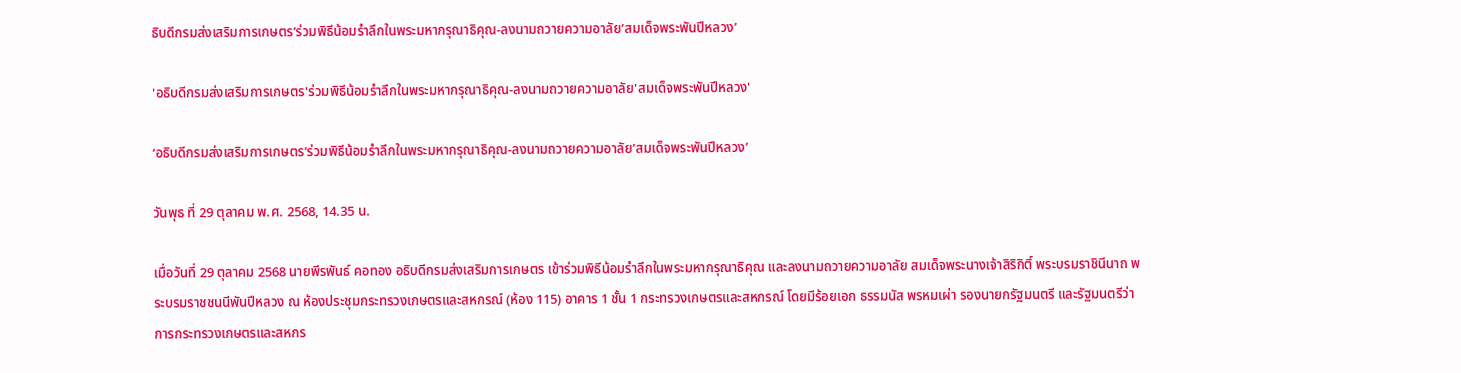ธิบดีกรมส่งเสริมการเกษตร’ร่วมพิธีน้อมรำลึกในพระมหากรุณาธิคุณ-ลงนามถวายความอาลัย’สมเด็จพระพันปีหลวง’

'อธิบดีกรมส่งเสริมการเกษตร'ร่วมพิธีน้อมรำลึกในพระมหากรุณาธิคุณ-ลงนามถวายความอาลัย'สมเด็จพระพันปีหลวง'

‘อธิบดีกรมส่งเสริมการเกษตร’ร่วมพิธีน้อมรำลึกในพระมหากรุณาธิคุณ-ลงนามถวายความอาลัย’สมเด็จพระพันปีหลวง’

วันพุธ ที่ 29 ตุลาคม พ.ศ. 2568, 14.35 น.

เมื่อวันที่ 29 ตุลาคม 2568 นายพีรพันธ์ คอทอง อธิบดีกรมส่งเสริมการเกษตร เข้าร่วมพิธีน้อมรำลึกในพระมหากรุณาธิคุณ และลงนามถวายความอาลัย สมเด็จพระนางเจ้าสิริกิติ์ พระบรมราชินีนาถ พระบรมราชชนนีพันปีหลวง ณ ห้องประชุมกระทรวงเกษตรและสหกรณ์ (ห้อง 115) อาคาร 1 ชั้น 1 กระทรวงเกษตรและสหกรณ์ โดยมีร้อยเอก ธรรมนัส พรหมเผ่า รองนายกรัฐมนตรี และรัฐมนตรีว่าการกระทรวงเกษตรและสหกร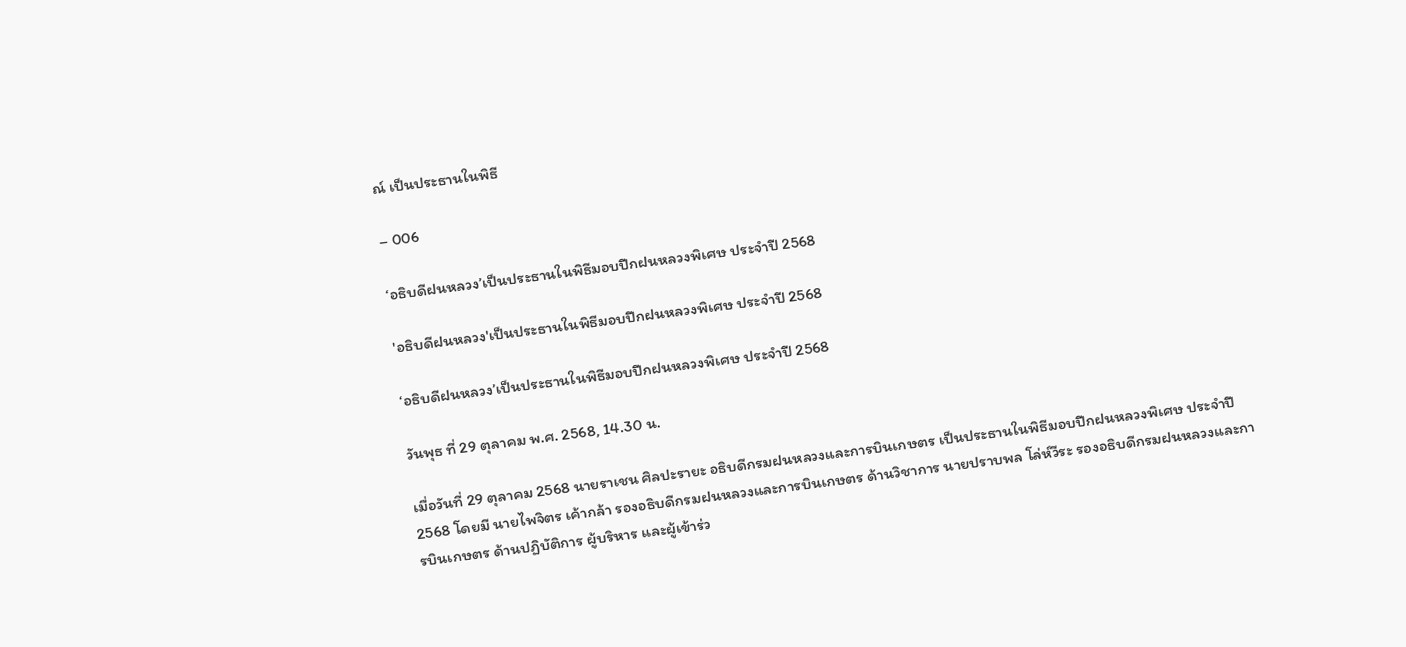ณ์ เป็นประธานในพิธี

– 006

‘อธิบดีฝนหลวง’เป็นประธานในพิธีมอบปีกฝนหลวงพิเศษ ประจำปี 2568

'อธิบดีฝนหลวง'เป็นประธานในพิธีมอบปีกฝนหลวงพิเศษ ประจำปี 2568

‘อธิบดีฝนหลวง’เป็นประธานในพิธีมอบปีกฝนหลวงพิเศษ ประจำปี 2568

วันพุธ ที่ 29 ตุลาคม พ.ศ. 2568, 14.30 น.

เมื่อวันที่ 29 ตุลาคม 2568 นายราเชน ศิลปะรายะ อธิบดีกรมฝนหลวงและการบินเกษตร เป็นประธานในพิธีมอบปีกฝนหลวงพิเศษ ประจำปี 2568 โดยมี นายไพจิตร เค้ากล้า รองอธิบดีกรมฝนหลวงและการบินเกษตร ด้านวิชาการ นายปราบพล โล่ห์วีระ รองอธิบดีกรมฝนหลวงและการบินเกษตร ด้านปฏิบัติการ ผู้บริหาร และผู้เข้าร่ว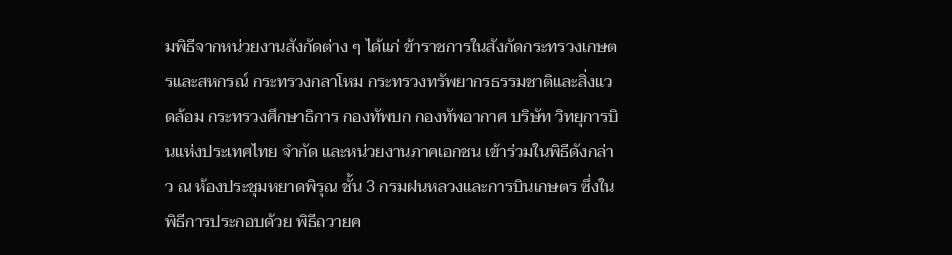มพิธีจากหน่วยงานสังกัดต่าง ๆ ได้แก่ ข้าราชการในสังกัดกระทรวงเกษตรและสหกรณ์ กระทรวงกลาโหม กระทรวงทรัพยากรธรรมชาติและสิ่งแวดล้อม กระทรวงศึกษาธิการ กองทัพบก กองทัพอากาศ บริษัท วิทยุการบินแห่งประเทศไทย จำกัด และหน่วยงานภาคเอกชน เข้าร่วมในพิธีดังกล่าว ณ ห้องประชุมหยาดพิรุณ ชั้น 3 กรมฝนหลวงและการบินเกษตร ซึ่งในพิธีการประกอบด้วย พิธีถวายค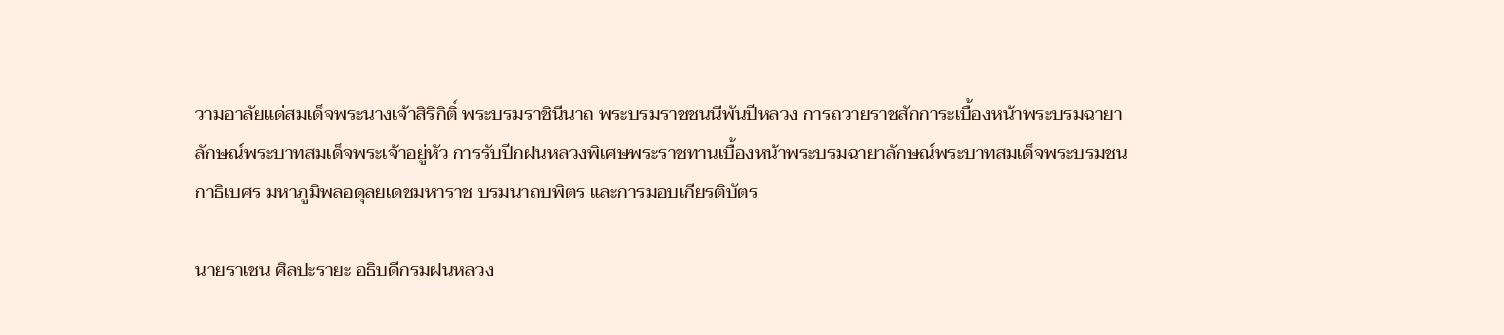วามอาลัยแด่สมเด็จพระนางเจ้าสิริกิติ์ พระบรมราชินีนาถ พระบรมราชชนนีพันปีหลวง การถวายราชสักการะเบื้องหน้าพระบรมฉายาลักษณ์พระบาทสมเด็จพระเจ้าอยู่หัว การรับปีกฝนหลวงพิเศษพระราชทานเบื้องหน้าพระบรมฉายาลักษณ์พระบาทสมเด็จพระบรมชนกาธิเบศร มหาภูมิพลอดุลยเดชมหาราช บรมนาถบพิตร และการมอบเกียรติบัตร

นายราเชน ศิลปะรายะ อธิบดีกรมฝนหลวง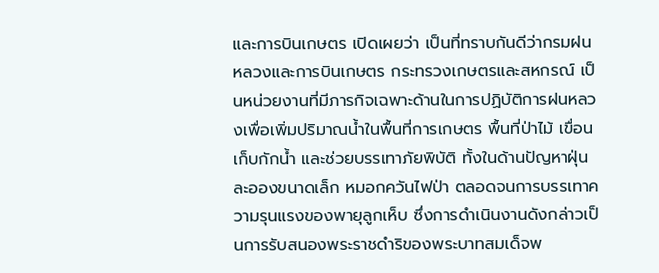และการบินเกษตร เปิดเผยว่า เป็นที่ทราบกันดีว่ากรมฝนหลวงและการบินเกษตร กระทรวงเกษตรและสหกรณ์ เป็นหน่วยงานที่มีภารกิจเฉพาะด้านในการปฏิบัติการฝนหลวงเพื่อเพิ่มปริมาณน้ำในพื้นที่การเกษตร พื้นที่ป่าไม้ เขื่อนเก็บกักน้ำ และช่วยบรรเทาภัยพิบัติ ทั้งในด้านปัญหาฝุ่นละอองขนาดเล็ก หมอกควันไฟป่า ตลอดจนการบรรเทาความรุนแรงของพายุลูกเห็บ ซึ่งการดำเนินงานดังกล่าวเป็นการรับสนองพระราชดำริของพระบาทสมเด็จพ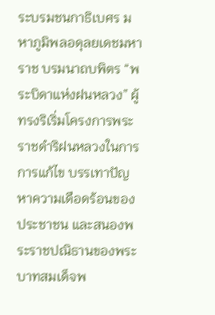ระบรมชนกาธิเบศร มหาภูมิพลอดุลยเดชมหาราช บรมนาถบพิตร “พระบิดาแห่งฝนหลวง” ผู้ทรงริเริ่มโครงการพระราชดำริฝนหลวงในการการแก้ไข บรรเทาปัญหาความเดือดร้อนของประชาชน และสนองพระราชปณิธานของพระบาทสมเด็จพ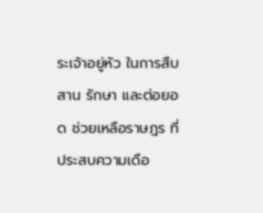ระเจ้าอยู่หัว ในการสืบสาน รักษา และต่อยอด ช่วยเหลือราษฎร ที่ประสบความเดือ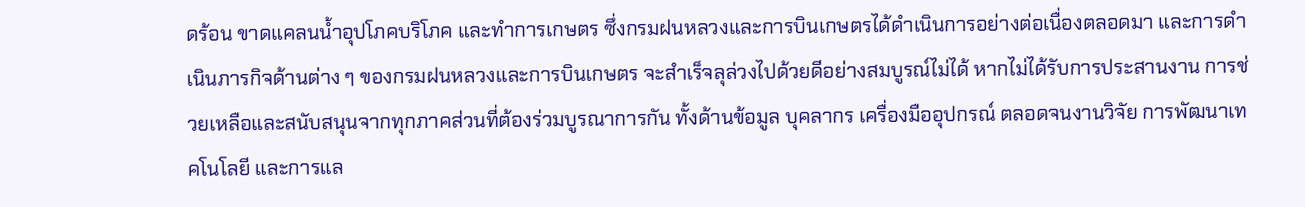ดร้อน ขาดแคลนน้ำอุปโภคบริโภค และทำการเกษตร ซึ่งกรมฝนหลวงและการบินเกษตรได้ดำเนินการอย่างต่อเนื่องตลอดมา และการดำเนินภารกิจด้านต่าง ๆ ของกรมฝนหลวงและการบินเกษตร จะสำเร็จลุล่วงไปด้วยดีอย่างสมบูรณ์ไม่ได้ หากไม่ได้รับการประสานงาน การช่วยเหลือและสนับสนุนจากทุกภาคส่วนที่ต้องร่วมบูรณาการกัน ทั้งด้านข้อมูล บุคลากร เครื่องมืออุปกรณ์ ตลอดจนงานวิจัย การพัฒนาเทคโนโลยี และการแล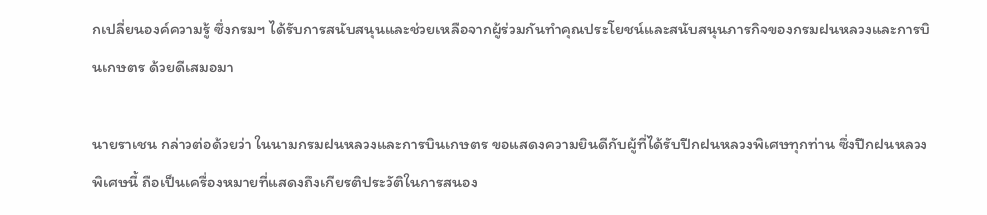กเปลี่ยนองค์ความรู้ ซึ่งกรมฯ ได้รับการสนับสนุนและช่วยเหลือจากผู้ร่วมกันทำคุณประโยชน์และสนับสนุนภารกิจของกรมฝนหลวงและการบินเกษตร ด้วยดีเสมอมา

นายราเชน กล่าวต่อด้วยว่า ในนามกรมฝนหลวงและการบินเกษตร ขอแสดงความยินดีกับผู้ที่ได้รับปีกฝนหลวงพิเศษทุกท่าน ซึ่งปีกฝนหลวงพิเศษนี้ ถือเป็นเครื่องหมายที่แสดงถึงเกียรติประวัติในการสนอง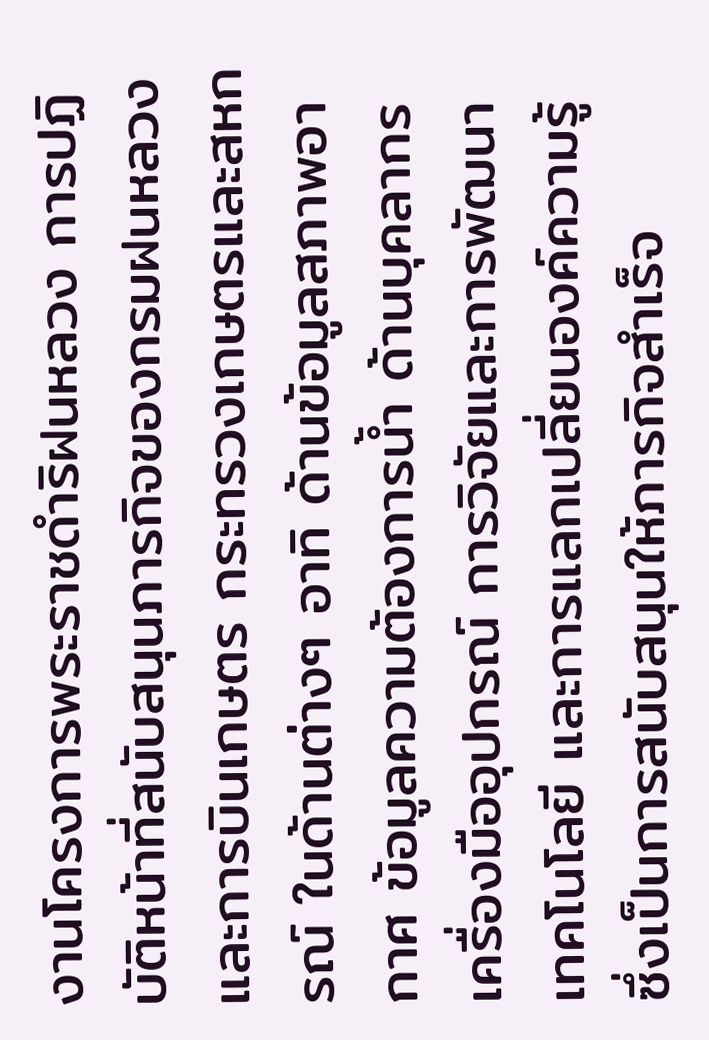งานโครงการพระราชดำริฝนหลวง การปฏิบัติหน้าที่สนับสนุนภารกิจของกรมฝนหลวงและการบินเกษตร กระทรวงเกษตรและสหกรณ์ ในด้านต่างๆ อาทิ ด้านข้อมูลสภาพอากาศ ข้อมูลความต้องการน้ำ ด้านบุคลากร เครื่องมืออุปกรณ์ การวิจัยและการพัฒนาเทคโนโลยี และการแลกเปลี่ยนองค์ความรู้ ซึ่งเป็นการสนับสนุนให้ภารกิจสำเร็จ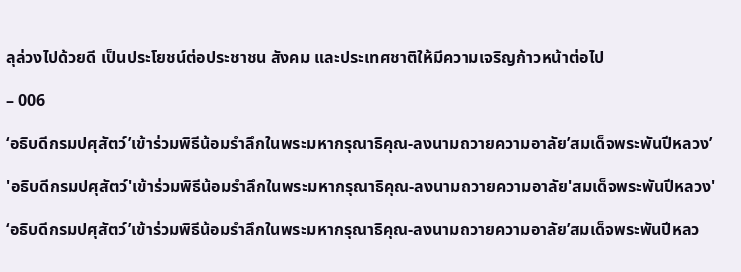ลุล่วงไปด้วยดี เป็นประโยชน์ต่อประชาชน สังคม และประเทศชาติให้มีความเจริญก้าวหน้าต่อไป

– 006

‘อธิบดีกรมปศุสัตว์’เข้าร่วมพิธีน้อมรำลึกในพระมหากรุณาธิคุณ-ลงนามถวายความอาลัย’สมเด็จพระพันปีหลวง’

'อธิบดีกรมปศุสัตว์'เข้าร่วมพิธีน้อมรำลึกในพระมหากรุณาธิคุณ-ลงนามถวายความอาลัย'สมเด็จพระพันปีหลวง'

‘อธิบดีกรมปศุสัตว์’เข้าร่วมพิธีน้อมรำลึกในพระมหากรุณาธิคุณ-ลงนามถวายความอาลัย’สมเด็จพระพันปีหลว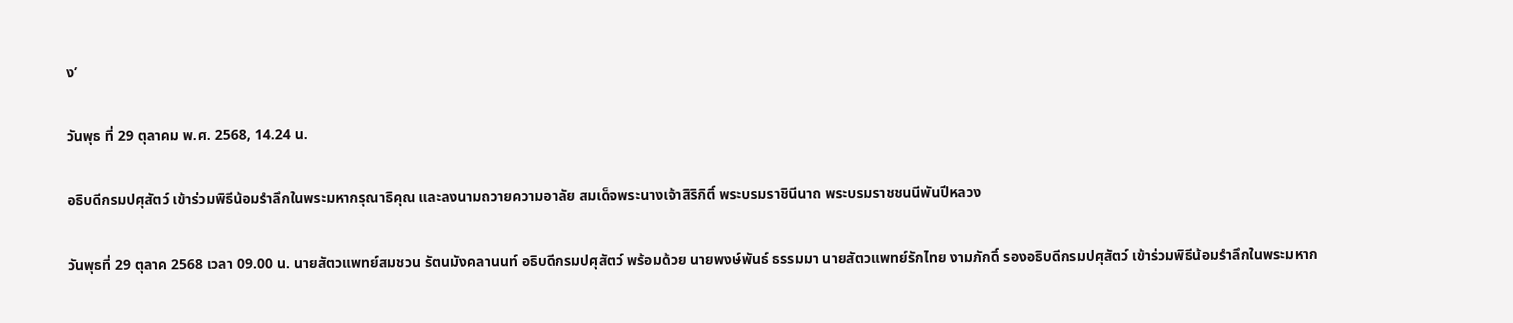ง’

วันพุธ ที่ 29 ตุลาคม พ.ศ. 2568, 14.24 น.

อธิบดีกรมปศุสัตว์ เข้าร่วมพิธีน้อมรำลึกในพระมหากรุณาธิคุณ และลงนามถวายความอาลัย สมเด็จพระนางเจ้าสิริกิติ์ พระบรมราชินีนาถ พระบรมราชชนนีพันปีหลวง

วันพุธที่ 29 ตุลาค 2568 เวลา 09.00 น. นายสัตวแพทย์สมชวน รัตนมังคลานนท์ อธิบดีกรมปศุสัตว์ พร้อมด้วย นายพงษ์พันธ์ ธรรมมา นายสัตวแพทย์รักไทย งามภักดิ์ รองอธิบดีกรมปศุสัตว์ เข้าร่วมพิธีน้อมรำลึกในพระมหาก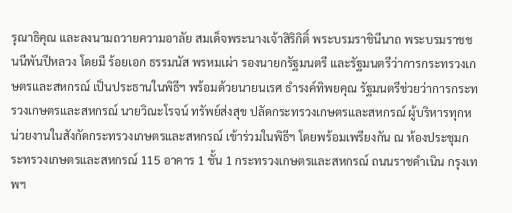รุณาธิคุณ และลงนามถวายความอาลัย สมเด็จพระนางเจ้าสิริกิติ์ พระบรมราชินีนาถ พระบรมราชชนนีพันปีหลวง โดยมี ร้อยเอก ธรรมนัส พรหมเผ่า รองนายกรัฐมนตรี และรัฐมนตรีว่าการกระทรวงเกษตรและสหกรณ์ เป็นประธานในพิธีฯ พร้อมด้วยนายนเรศ ธำรงค์ทิพยคุณ รัฐมนตรีช่วยว่าการกระทรวงเกษตรและสหกรณ์ นายวิณะโรจน์ ทรัพย์ส่งสุข ปลัดกระทรวงเกษตรและสหกรณ์ ผู้บริหารทุกหน่วยงานในสังกัดกระทรวงเกษตรและสหกรณ์ เข้าร่วมในพิธีฯ โดยพร้อมเพรียงกัน ณ ห้องประชุมกระทรวงเกษตรและสหกรณ์ 115 อาคาร 1 ชั้น 1 กระทรวงเกษตรและสหกรณ์ ถนนราชดำเนิน กรุงเทพฯ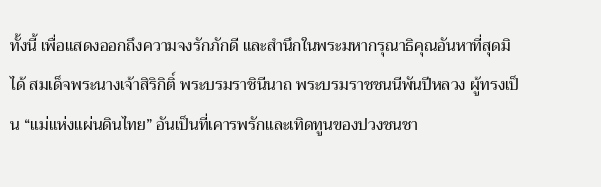ทั้งนี้ เพื่อแสดงออกถึงความจงรักภักดี และสำนึกในพระมหากรุณาธิคุณอันหาที่สุดมิได้ สมเด็จพระนางเจ้าสิริกิติ์ พระบรมราชินีนาถ พระบรมราชชนนีพันปีหลวง ผู้ทรงเป็น “แม่แห่งแผ่นดินไทย” อันเป็นที่เคารพรักและเทิดทูนของปวงชนชา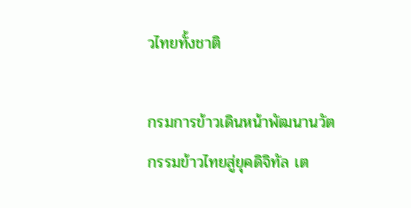วไทยทั้งชาติ

กรมการข้าวเดินหน้าพัฒนานวัตกรรมข้าวไทยสู่ยุคดิจิทัล เต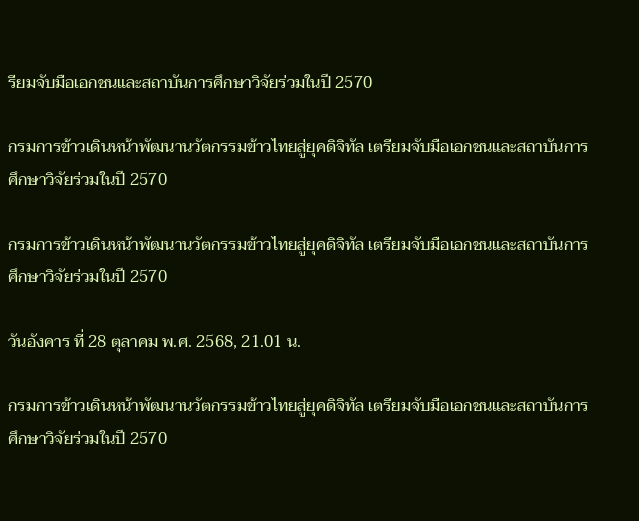รียมจับมือเอกชนและสถาบันการศึกษาวิจัยร่วมในปี 2570

กรมการข้าวเดินหน้าพัฒนานวัตกรรมข้าวไทยสู่ยุคดิจิทัล เตรียมจับมือเอกชนและสถาบันการศึกษาวิจัยร่วมในปี 2570

กรมการข้าวเดินหน้าพัฒนานวัตกรรมข้าวไทยสู่ยุคดิจิทัล เตรียมจับมือเอกชนและสถาบันการศึกษาวิจัยร่วมในปี 2570

วันอังคาร ที่ 28 ตุลาคม พ.ศ. 2568, 21.01 น.

กรมการข้าวเดินหน้าพัฒนานวัตกรรมข้าวไทยสู่ยุคดิจิทัล เตรียมจับมือเอกชนและสถาบันการศึกษาวิจัยร่วมในปี 2570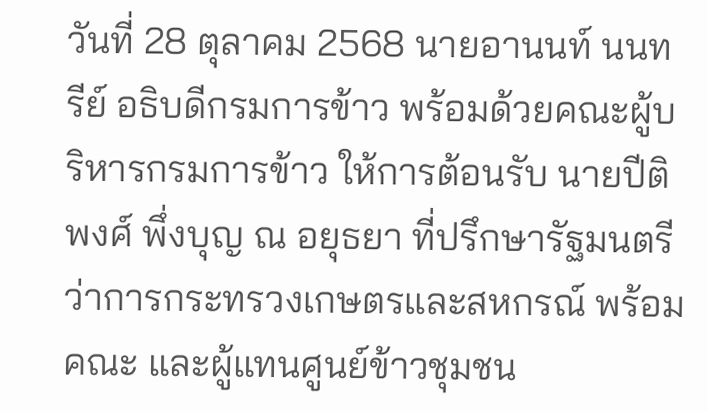วันที่ 28 ตุลาคม 2568 นายอานนท์ นนทรีย์ อธิบดีกรมการข้าว พร้อมด้วยคณะผู้บริหารกรมการข้าว ให้การต้อนรับ นายปีติพงศ์ พึ่งบุญ ณ อยุธยา ที่ปรึกษารัฐมนตรีว่าการกระทรวงเกษตรและสหกรณ์ พร้อมคณะ และผู้แทนศูนย์ข้าวชุมชน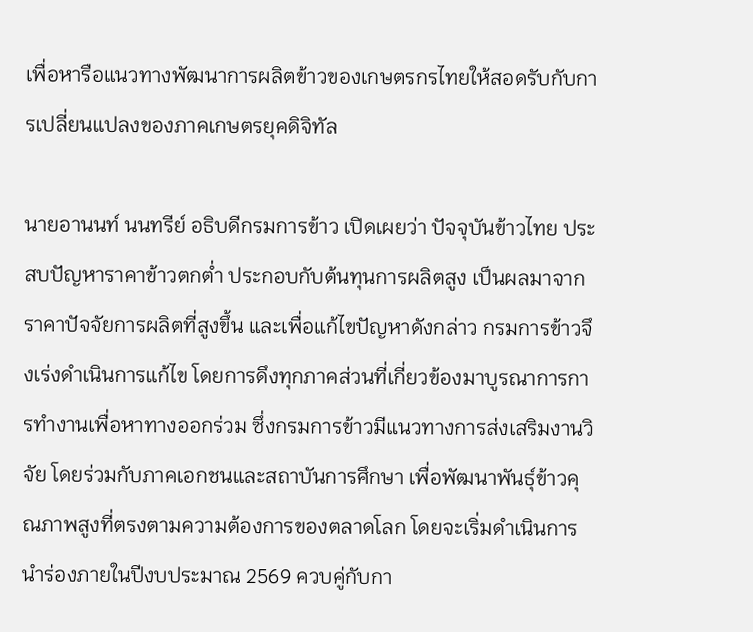เพื่อหารือแนวทางพัฒนาการผลิตข้าวของเกษตรกรไทยให้สอดรับกับการเปลี่ยนแปลงของภาคเกษตรยุคดิจิทัล

นายอานนท์ นนทรีย์ อธิบดีกรมการข้าว เปิดเผยว่า ปัจจุบันข้าวไทย ประสบปัญหาราคาข้าวตกต่ำ ประกอบกับต้นทุนการผลิตสูง เป็นผลมาจากราคาปัจจัยการผลิตที่สูงขึ้น และเพื่อแก้ไขปัญหาดังกล่าว กรมการข้าวจึงเร่งดำเนินการแก้ไข โดยการดึงทุกภาคส่วนที่เกี่ยวข้องมาบูรณาการการทำงานเพื่อหาทางออกร่วม ซึ่งกรมการข้าวมีแนวทางการส่งเสริมงานวิจัย โดยร่วมกับภาคเอกชนและสถาบันการศึกษา เพื่อพัฒนาพันธุ์ข้าวคุณภาพสูงที่ตรงตามความต้องการของตลาดโลก โดยจะเริ่มดำเนินการนำร่องภายในปีงบประมาณ 2569 ควบคู่กับกา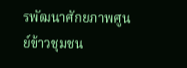รพัฒนาศักยภาพศูนย์ข้าวชุมชน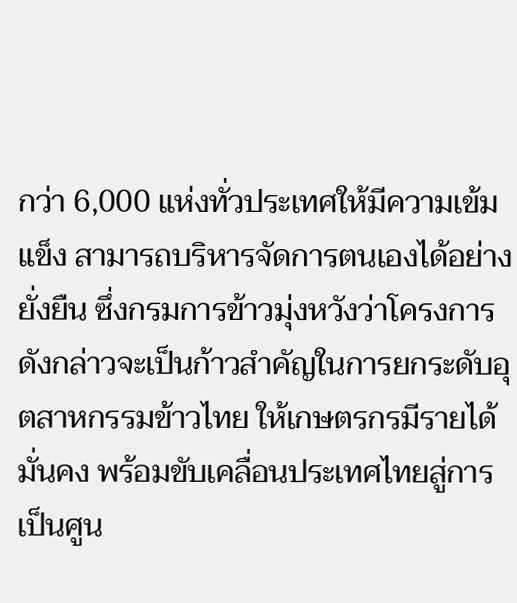กว่า 6,000 แห่งทั่วประเทศให้มีความเข้มแข็ง สามารถบริหารจัดการตนเองได้อย่างยั่งยืน ซึ่งกรมการข้าวมุ่งหวังว่าโครงการดังกล่าวจะเป็นก้าวสำคัญในการยกระดับอุตสาหกรรมข้าวไทย ให้เกษตรกรมีรายได้มั่นคง พร้อมขับเคลื่อนประเทศไทยสู่การเป็นศูน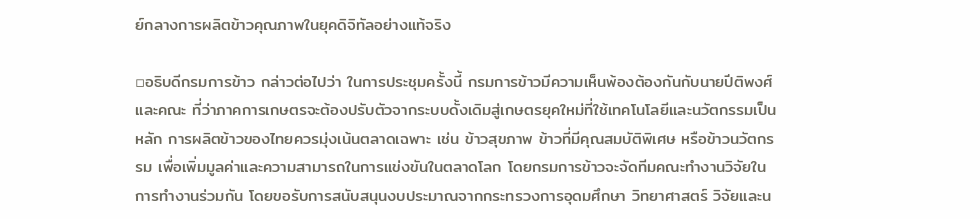ย์กลางการผลิตข้าวคุณภาพในยุคดิจิทัลอย่างแท้จริง

▫อธิบดีกรมการข้าว กล่าวต่อไปว่า ในการประชุมครั้งนี้ กรมการข้าวมีความเห็นพ้องต้องกันกับนายปีติพงศ์ และคณะ ที่ว่าภาคการเกษตรจะต้องปรับตัวจากระบบดั้งเดิมสู่เกษตรยุคใหม่ที่ใช้เทคโนโลยีและนวัตกรรมเป็นหลัก การผลิตข้าวของไทยควรมุ่งเน้นตลาดเฉพาะ เช่น ข้าวสุขภาพ ข้าวที่มีคุณสมบัติพิเศษ หรือข้าวนวัตกรรม เพื่อเพิ่มมูลค่าและความสามารถในการแข่งขันในตลาดโลก โดยกรมการข้าวจะจัดทีมคณะทำงานวิจัยในการทำงานร่วมกัน โดยขอรับการสนับสนุนงบประมาณจากกระทรวงการอุดมศึกษา วิทยาศาสตร์ วิจัยและน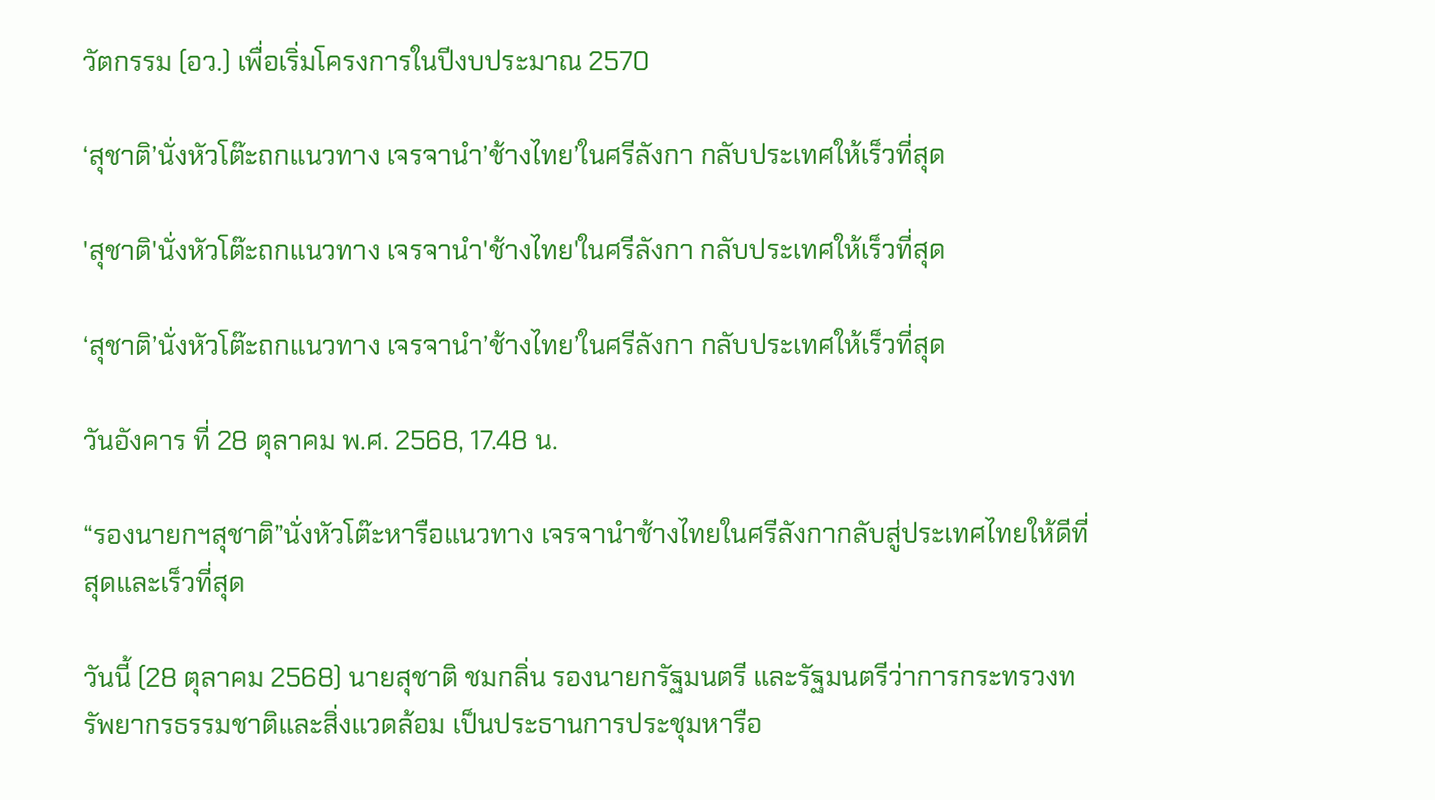วัตกรรม (อว.) เพื่อเริ่มโครงการในปีงบประมาณ 2570

‘สุชาติ’นั่งหัวโต๊ะถกแนวทาง เจรจานำ’ช้างไทย’ในศรีลังกา กลับประเทศให้เร็วที่สุด

'สุชาติ'นั่งหัวโต๊ะถกแนวทาง เจรจานำ'ช้างไทย'ในศรีลังกา กลับประเทศให้เร็วที่สุด

‘สุชาติ’นั่งหัวโต๊ะถกแนวทาง เจรจานำ’ช้างไทย’ในศรีลังกา กลับประเทศให้เร็วที่สุด

วันอังคาร ที่ 28 ตุลาคม พ.ศ. 2568, 17.48 น.

“รองนายกฯสุชาติ”นั่งหัวโต๊ะหารือแนวทาง เจรจานำช้างไทยในศรีลังกากลับสู่ประเทศไทยให้ดีที่สุดและเร็วที่สุด

วันนี้ (28 ตุลาคม 2568) นายสุชาติ ชมกลิ่น รองนายกรัฐมนตรี และรัฐมนตรีว่าการกระทรวงทรัพยากรธรรมชาติและสิ่งแวดล้อม เป็นประธานการประชุมหารือ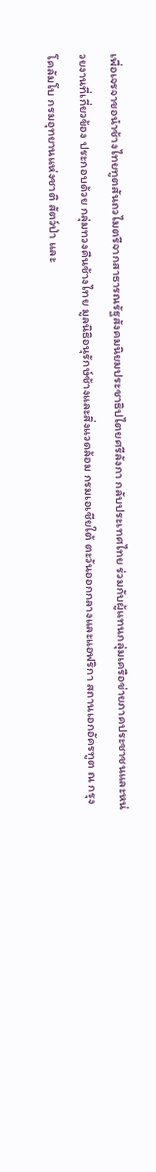เพื่อเจรจาขอนำช้างไทยทูตสันถวไมตรีจากสาธารณรัฐสังคมนิยมประชาธิปไตยศรีลังกา กลับประเทศไทย ร่วมกับผู้แทนกลุ่มเครือข่ายภาคประชาชนและหน่วยงานที่เกี่ยวข้อง ประกอบด้วย กลุ่มทวงคืนช้างไทย มูลนิธิอนุรักษ์ช้างและสิ่งแวดล้อม กรมเอเชียใต้ ตะวันออกกลางและแอฟริกา สถานเอกอัครทูต ณ กรุงโคลัมโบ กรมอุทยานแห่งชาติ สัตว์ป่า และ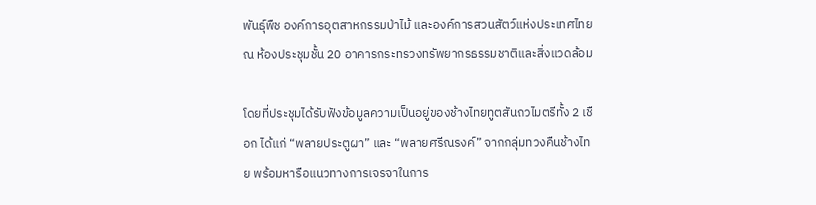พันธุ์พืช องค์การอุตสาหกรรมป่าไม้ และองค์การสวนสัตว์แห่งประเทศไทย ณ ห้องประชุมชั้น 20 อาคารกระทรวงทรัพยากรธรรมชาติและสิ่งแวดล้อม

โดยที่ประชุมได้รับฟังข้อมูลความเป็นอยู่ของช้างไทยทูตสันถวไมตรีทั้ง 2 เชือก ได้แก่ “พลายประตูผา” และ “พลายศรีณรงค์” จากกลุ่มทวงคืนช้างไทย พร้อมหารือแนวทางการเจรจาในการ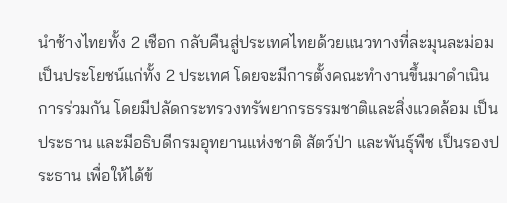นำช้างไทยทั้ง 2 เชือก กลับคืนสู่ประเทศไทยด้วยแนวทางที่ละมุนละม่อมเป็นประโยชน์แก่ทั้ง 2 ประเทศ โดยจะมีการตั้งคณะทำงานขึ้นมาดำเนินการร่วมกัน โดยมีปลัดกระทรวงทรัพยากรธรรมชาติและสิ่งแวดล้อม เป็นประธาน และมีอธิบดีกรมอุทยานแห่งชาติ สัตว์ป่า และพันธุ์พืช เป็นรองประธาน เพื่อให้ได้ข้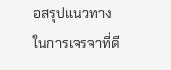อสรุปแนวทางในการเจรจาที่ดี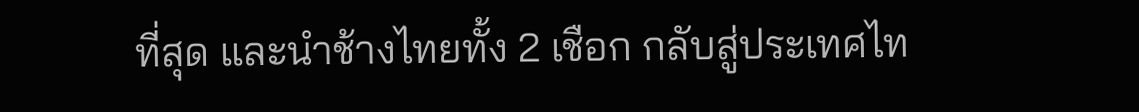ที่สุด และนำช้างไทยทั้ง 2 เชือก กลับสู่ประเทศไท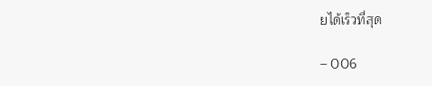ยได้เร็วที่สุด

– 006